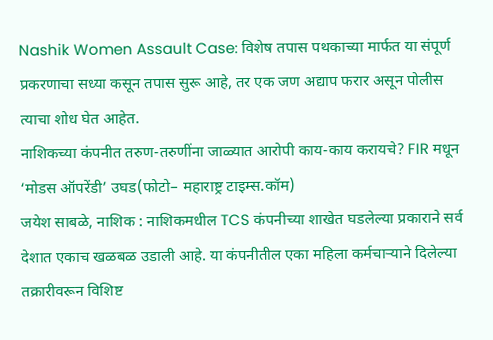Nashik Women Assault Case: विशेष तपास पथकाच्या मार्फत या संपूर्ण प्रकरणाचा सध्या कसून तपास सुरू आहे, तर एक जण अद्याप फरार असून पोलीस त्याचा शोध घेत आहेत.
नाशिकच्या कंपनीत तरुण-तरुणींना जाळ्यात आरोपी काय-काय करायचे? FIR मधून ‘मोडस ऑपरेंडी’ उघड(फोटो– महाराष्ट्र टाइम्स.कॉम)
जयेश साबळे, नाशिक : नाशिकमधील TCS कंपनीच्या शाखेत घडलेल्या प्रकाराने सर्व देशात एकाच खळबळ उडाली आहे. या कंपनीतील एका महिला कर्मचाऱ्याने दिलेल्या तक्रारीवरून विशिष्ट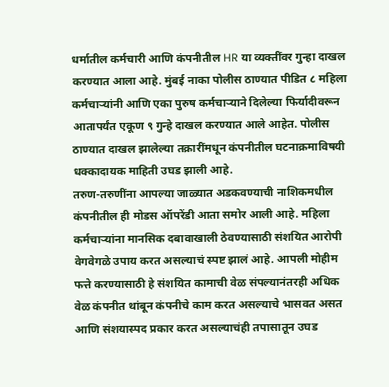धर्मातील कर्मचारी आणि कंपनीतील HR या व्यक्तींवर गुन्हा दाखल करण्यात आला आहे. मुंबई नाका पोलीस ठाण्यात पीडित ८ महिला कर्मचाऱ्यांनी आणि एका पुरुष कर्मचाऱ्याने दिलेल्या फिर्यादीवरून आतापर्यंत एकूण ९ गुन्हे दाखल करण्यात आले आहेत. पोलीस ठाण्यात दाखल झालेल्या तक्रारींमधून कंपनीतील घटनाक्रमाविषयी धक्कादायक माहिती उघड झाली आहे.
तरुण-तरुणींना आपल्या जाळ्यात अडकवण्याची नाशिकमधील कंपनीतील ही मोडस ऑपरेंडी आता समोर आली आहे. महिला कर्मचाऱ्यांना मानसिक दबावाखाली ठेवण्यासाठी संशयित आरोपी वेगवेगळे उपाय करत असल्याचं स्पष्ट झालं आहे. आपली मोहीम फत्ते करण्यासाठी हे संशयित कामाची वेळ संपल्यानंतरही अधिक वेळ कंपनीत थांबून कंपनीचे काम करत असल्याचे भासवत असत आणि संशयास्पद प्रकार करत असल्याचंही तपासातून उघड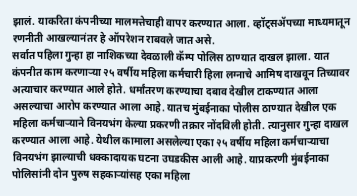झालं. याकरिता कंपनीच्या मालमत्तेचाही वापर करण्यात आला. व्हॉट्सॲपच्या माध्यमातून रणनीती आखल्यानंतर हे ऑपरेशन राबवले जात असे.
सर्वात पहिला गुन्हा हा नाशिकच्या देवळाली कॅम्प पोलिस ठाण्यात दाखल झाला. यात कंपनीत काम करणाऱ्या २५ वर्षीय महिला कर्मचारी हिला लग्नाचे आमिष दाखवून तिच्यावर अत्याचार करण्यात आले होते. धर्मांतरण करण्याचा दबाव देखील टाकण्यात आला असल्याचा आरोप करण्यात आला आहे. यातच मुंबईनाका पोलीस ठाण्यात देखील एक महिला कर्मचाऱ्याने विनयभंग केल्या प्रकरणी तक्रार नोंदविली होती. त्यानुसार गुन्हा दाखल करण्यात आला आहे. येथील कामाला असलेल्या एका २५ वर्षीय महिला कर्मचाऱ्याचा विनयभंग झाल्याची धक्कादायक घटना उघडकीस आली आहे. याप्रकरणी मुंबईनाका पोलिसांनी दोन पुरुष सहकाऱ्यांसह एका महिला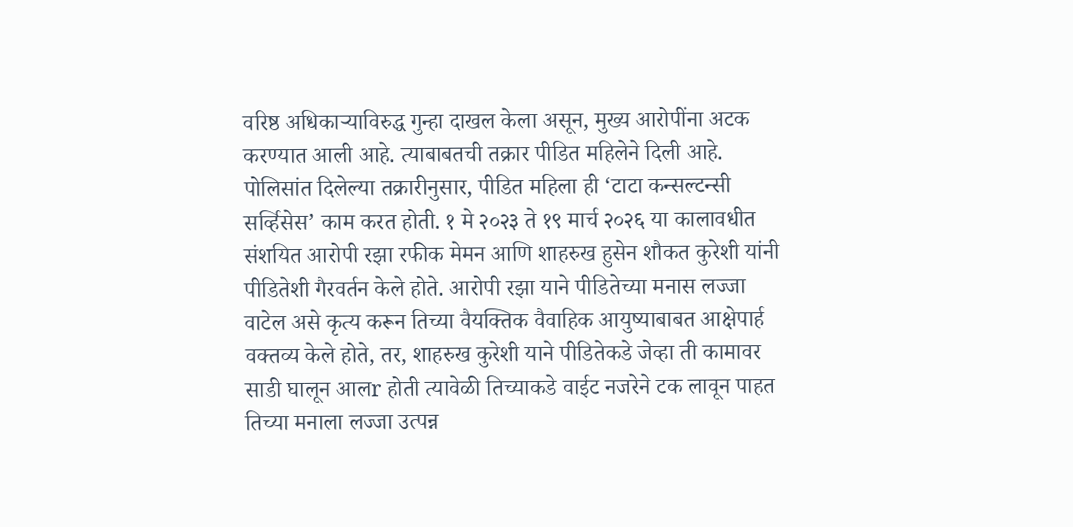वरिष्ठ अधिकाऱ्याविरुद्ध गुन्हा दाखल केला असून, मुख्य आरोपींना अटक करण्यात आली आहे. त्याबाबतची तक्रार पीडित महिलेने दिली आहे.
पोलिसांत दिलेल्या तक्रारीनुसार, पीडित महिला ही ‘टाटा कन्सल्टन्सी सर्व्हिसेस’ काम करत होती. १ मे २०२३ ते १९ मार्च २०२६ या कालावधीत संशयित आरोपी रझा रफीक मेमन आणि शाहरुख हुसेन शौकत कुरेशी यांनी पीडितेशी गैरवर्तन केले होते. आरोपी रझा याने पीडितेच्या मनास लज्जा वाटेल असे कृत्य करून तिच्या वैयक्तिक वैवाहिक आयुष्याबाबत आक्षेपार्ह वक्तव्य केले होते, तर, शाहरुख कुरेशी याने पीडितेकडे जेव्हा ती कामावर साडी घालून आलr होती त्यावेळी तिच्याकडे वाईट नजरेने टक लावून पाहत तिच्या मनाला लज्जा उत्पन्न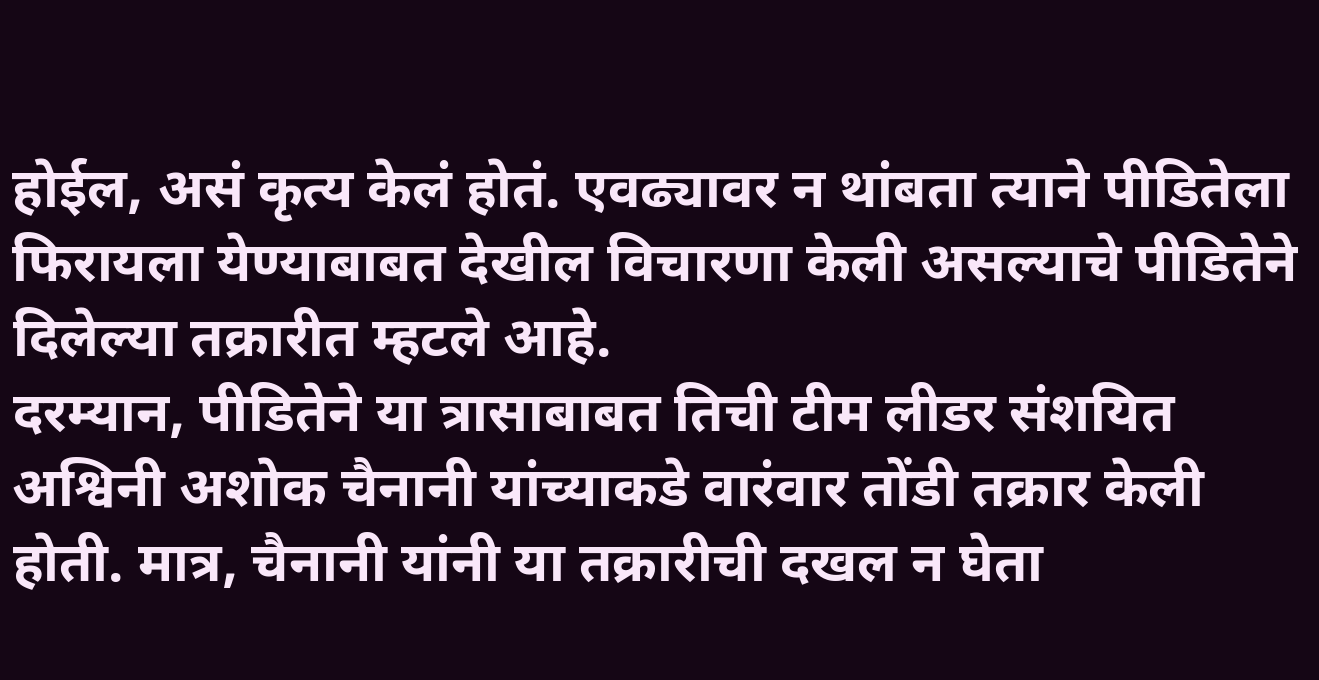होईल, असं कृत्य केलं होतं. एवढ्यावर न थांबता त्याने पीडितेला फिरायला येण्याबाबत देखील विचारणा केली असल्याचे पीडितेने दिलेल्या तक्रारीत म्हटले आहे.
दरम्यान, पीडितेने या त्रासाबाबत तिची टीम लीडर संशयित अश्विनी अशोक चैनानी यांच्याकडे वारंवार तोंडी तक्रार केली होती. मात्र, चैनानी यांनी या तक्रारीची दखल न घेता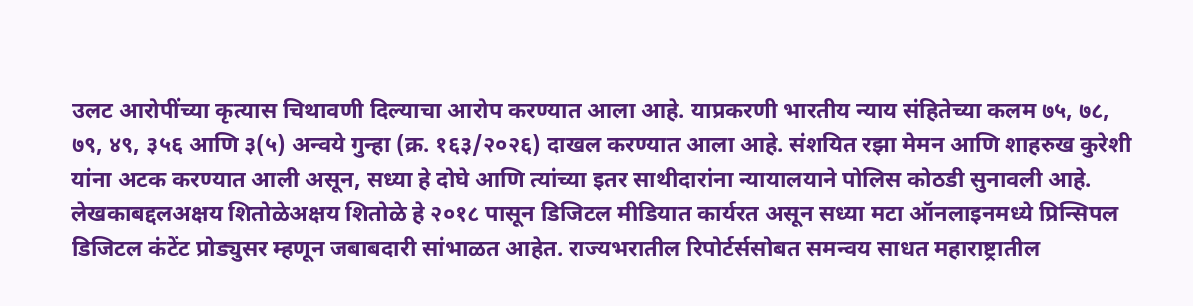उलट आरोपींच्या कृत्यास चिथावणी दिल्याचा आरोप करण्यात आला आहे. याप्रकरणी भारतीय न्याय संहितेच्या कलम ७५, ७८, ७९, ४९, ३५६ आणि ३(५) अन्वये गुन्हा (क्र. १६३/२०२६) दाखल करण्यात आला आहे. संशयित रझा मेमन आणि शाहरुख कुरेशी यांना अटक करण्यात आली असून, सध्या हे दोघे आणि त्यांच्या इतर साथीदारांना न्यायालयाने पोलिस कोठडी सुनावली आहे.
लेखकाबद्दलअक्षय शितोळेअक्षय शितोळे हे २०१८ पासून डिजिटल मीडियात कार्यरत असून सध्या मटा ऑनलाइनमध्ये प्रिन्सिपल डिजिटल कंटेंट प्रोड्युसर म्हणून जबाबदारी सांभाळत आहेत. राज्यभरातील रिपोर्टर्ससोबत समन्वय साधत महाराष्ट्रातील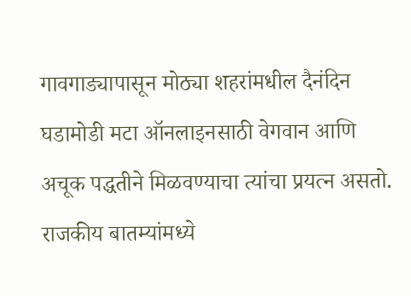गावगाड्यापासून मोठ्या शहरांमधील दैनंदिन घडामोडी मटा ऑनलाइनसाठी वेगवान आणि अचूक पद्धतीने मिळवण्याचा त्यांचा प्रयत्न असतो. राजकीय बातम्यांमध्ये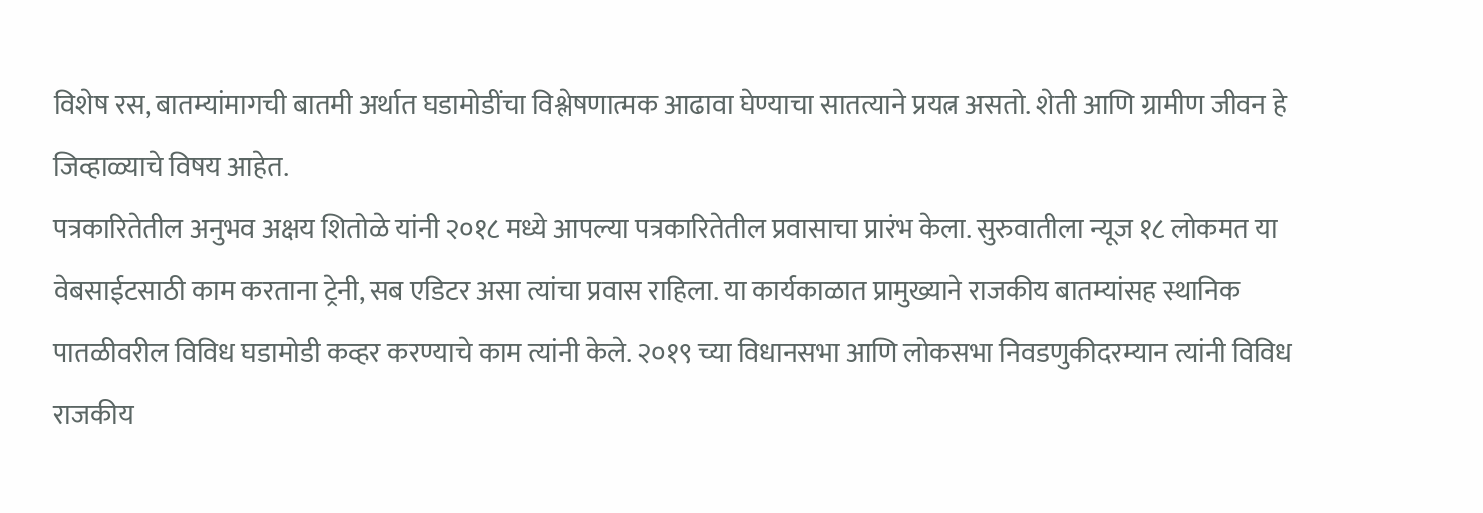विशेष रस, बातम्यांमागची बातमी अर्थात घडामोडींचा विश्लेषणात्मक आढावा घेण्याचा सातत्याने प्रयत्न असतो. शेती आणि ग्रामीण जीवन हे जिव्हाळ्याचे विषय आहेत.
पत्रकारितेतील अनुभव अक्षय शितोळे यांनी २०१८ मध्ये आपल्या पत्रकारितेतील प्रवासाचा प्रारंभ केला. सुरुवातीला न्यूज १८ लोकमत या वेबसाईटसाठी काम करताना ट्रेनी, सब एडिटर असा त्यांचा प्रवास राहिला. या कार्यकाळात प्रामुख्याने राजकीय बातम्यांसह स्थानिक पातळीवरील विविध घडामोडी कव्हर करण्याचे काम त्यांनी केले. २०१९ च्या विधानसभा आणि लोकसभा निवडणुकीदरम्यान त्यांनी विविध राजकीय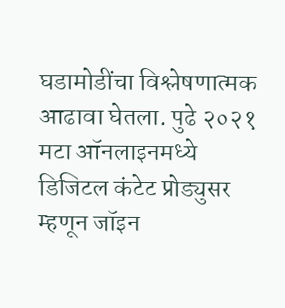घडामोडींचा विश्लेषणात्मक आढावा घेतला. पुढे २०२१ मटा ऑनलाइनमध्ये डिजिटल कंटेट प्रोड्युसर म्हणून जॉइन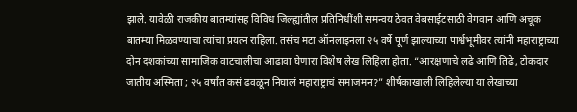झाले. यावेळी राजकीय बातम्यांसह विविध जिल्ह्यांतील प्रतिनिधींशी समन्वय ठेवत वेबसाईटसाठी वेगवान आणि अचूक बातम्या मिळवण्याचा त्यांचा प्रयत्न राहिला. तसंच मटा ऑनलाइनला २५ वर्षे पूर्ण झाल्याच्या पार्श्वभूमीवर त्यांनी महाराष्ट्राच्या दोन दशकांच्या सामाजिक वाटचालीचा आढावा घेणारा विशेष लेख लिहिला होता. “आरक्षणाचे लढे आणि तिढे, टोकदार जातीय अस्मिता ; २५ वर्षांत कसं ढवळून निघालं महाराष्ट्राचं समाजमन?” शीर्षकाखाली लिहिलेल्या या लेखाच्या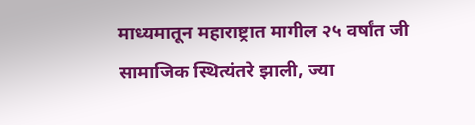माध्यमातून महाराष्ट्रात मागील २५ वर्षांत जी सामाजिक स्थित्यंतरे झाली, ज्या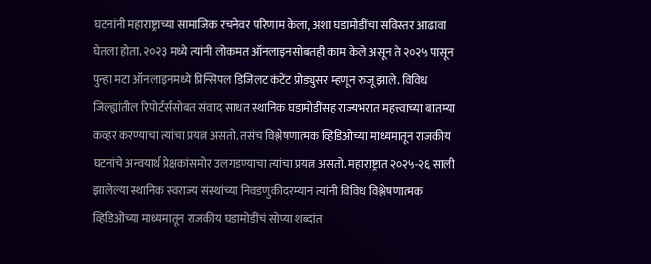घटनांनी महाराष्ट्राच्या सामाजिक रचनेवर परिणाम केला, अशा घडामोडींचा सविस्तर आढावा घेतला होता. २०२३ मध्ये त्यांनी लोकमत ऑनलाइनसोबतही काम केले असून ते २०२५ पासून पुन्हा मटा ऑनलाइनमध्ये प्रिन्सिपल डिजिलट कंटेंट प्रोड्युसर म्हणून रुजू झाले. विविध जिल्ह्यांतील रिपोर्टर्ससोबत संवाद साधत स्थानिक घडामोडींसह राज्यभरात महत्त्वाच्या बातम्या कव्हर करण्याचा त्यांचा प्रयत्न असतो. तसंच विश्लेषणात्मक व्हिडिओच्या माध्यमातून राजकीय घटनांचे अन्वयार्थ प्रेक्षकांसमोर उलगडण्याचा त्यांचा प्रयत्न असतो. महाराष्ट्रात २०२५-२६ साली झालेल्या स्थानिक स्वराज्य संस्थांच्या निवडणुकीदरम्यान त्यांनी विविध विश्लेषणात्मक व्हिडिओंच्या माध्यमातून राजकीय घडामोडींचं सोप्या शब्दांत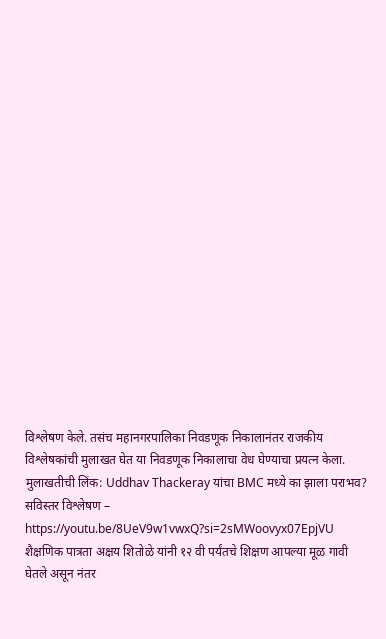विश्लेषण केले. तसंच महानगरपालिका निवडणूक निकालानंतर राजकीय विश्लेषकांची मुलाखत घेत या निवडणूक निकालाचा वेध घेण्याचा प्रयत्न केला.
मुलाखतीची लिंक: Uddhav Thackeray यांचा BMC मध्ये का झाला पराभव? सविस्तर विश्लेषण – https://youtu.be/8UeV9w1vwxQ?si=2sMWoovyx07EpjVU
शैक्षणिक पात्रता अक्षय शितोळे यांनी १२ वी पर्यंतचे शिक्षण आपल्या मूळ गावी घेतले असून नंतर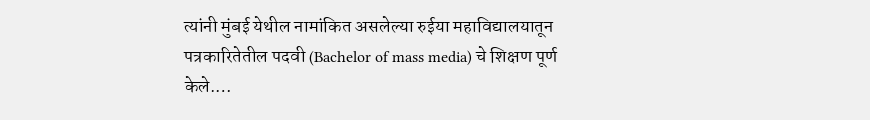त्यांनी मुंबई येथील नामांकित असलेल्या रुईया महाविद्यालयातून पत्रकारितेतील पदवी (Bachelor of mass media) चे शिक्षण पूर्ण केले.…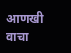आणखी वाचा